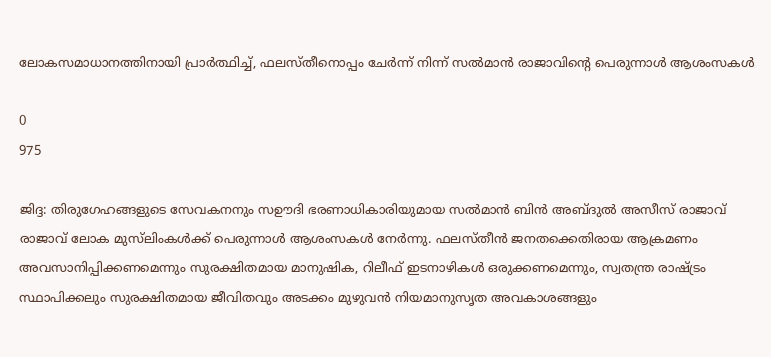ലോകസമാധാനത്തിനായി പ്രാർത്ഥിച്ച്, ഫലസ്തീനൊപ്പം ചേർന്ന് നിന്ന് സല്‍മാന്‍ രാജാവിന്റെ പെരുന്നാൾ ആശംസകൾ

0
975

ജിദ്ദ: തിരുഗേഹങ്ങളുടെ സേവകനനും സഊദി ഭരണാധികാരിയുമായ സല്‍മാന്‍ ബിൻ അബ്ദുൽ അസീസ് രാജാവ് രാജാവ് ലോക മുസ്‌ലിംകള്‍ക്ക് പെരുന്നാള്‍ ആശംസകള്‍ നേര്‍ന്നു. ഫലസ്തീന്‍ ജനതക്കെതിരായ ആക്രമണം അവസാനിപ്പിക്കണമെന്നും സുരക്ഷിതമായ മാനുഷിക, റിലീഫ് ഇടനാഴികള്‍ ഒരുക്കണമെന്നും, സ്വതന്ത്ര രാഷ്ട്രം സ്ഥാപിക്കലും സുരക്ഷിതമായ ജീവിതവും അടക്കം മുഴുവന്‍ നിയമാനുസൃത അവകാശങ്ങളും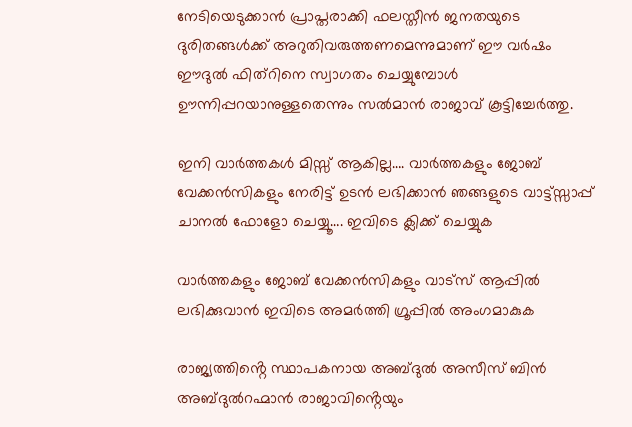നേടിയെടുക്കാന്‍ പ്രാപ്തരാക്കി ഫലസ്തീന്‍ ജനതയുടെ ദുരിതങ്ങള്‍ക്ക് അറുതിവരുത്തണമെന്നുമാണ് ഈ വര്‍ഷം ഈദുല്‍ ഫിത്‌റിനെ സ്വാഗതം ചെയ്യുമ്പോള്‍ ഊന്നിപ്പറയാനുള്ളതെന്നും സല്‍മാന്‍ രാജാവ് കൂട്ടിച്ചേര്‍ത്തു.

ഇനി വാർത്തകൾ മിസ്സ്‌ ആകില്ല…. വാർത്തകളും ജോബ് വേക്കൻസികളും നേരിട്ട് ഉടൻ ലഭിക്കാൻ ഞങ്ങളുടെ വാട്ട്സ്സാപ്പ് ചാനൽ ഫോളോ ചെയ്യൂ…. ഇവിടെ ക്ലിക്ക് ചെയ്യുക

വാർത്തകളും ജോബ് വേക്കൻസികളും വാട്സ് ആപ്പിൽ ലഭിക്കുവാൻ ഇവിടെ അമർത്തി ഗ്രൂപ്പിൽ അംഗമാകുക

രാജ്യത്തിൻ്റെ സ്ഥാപകനായ അബ്ദുൽ അസീസ് ബിൻ അബ്ദുൽറഹ്മാൻ രാജാവിൻ്റെയും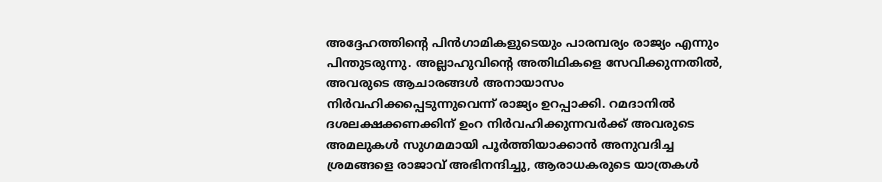അദ്ദേഹത്തിൻ്റെ പിൻഗാമികളുടെയും പാരമ്പര്യം രാജ്യം എന്നും പിന്തുടരുന്നു. അല്ലാഹുവിൻ്റെ അതിഥികളെ സേവിക്കുന്നതിൽ, അവരുടെ ആചാരങ്ങൾ അനായാസം നിർവഹിക്കപ്പെടുന്നുവെന്ന് രാജ്യം ഉറപ്പാക്കി. റമദാനിൽ ദശലക്ഷക്കണക്കിന് ഉംറ നിർവഹിക്കുന്നവർക്ക് അവരുടെ അമലുകൾ സുഗമമായി പൂർത്തിയാക്കാൻ അനുവദിച്ച ശ്രമങ്ങളെ രാജാവ് അഭിനന്ദിച്ചു, ആരാധകരുടെ യാത്രകൾ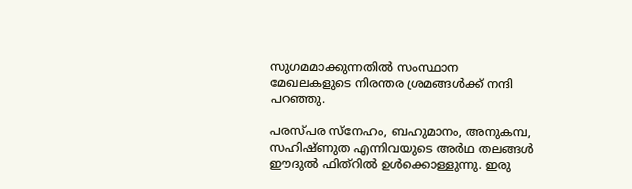സുഗമമാക്കുന്നതിൽ സംസ്ഥാന മേഖലകളുടെ നിരന്തര ശ്രമങ്ങൾക്ക് നന്ദി പറഞ്ഞു.

പരസ്പര സ്‌നേഹം, ബഹുമാനം, അനുകമ്പ, സഹിഷ്ണുത എന്നിവയുടെ അര്‍ഥ തലങ്ങൾ ഈദുല്‍ ഫിത്‌റില്‍ ഉള്‍ക്കൊള്ളുന്നു. ഇരു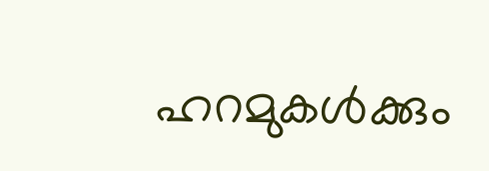ഹറമുകള്‍ക്കും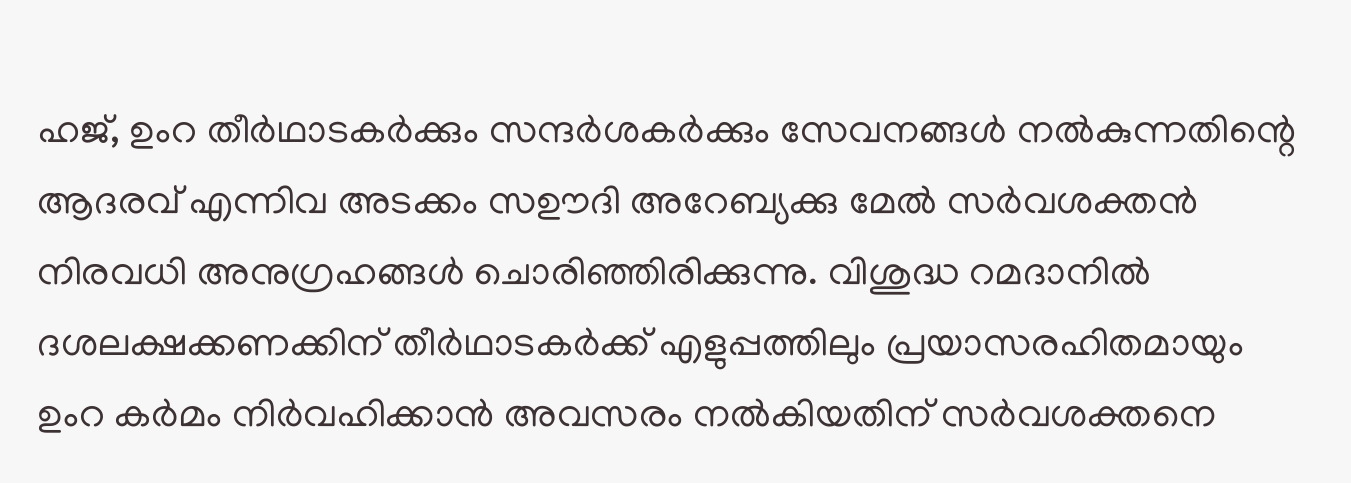ഹജ്, ഉംറ തീര്‍ഥാടകര്‍ക്കും സന്ദര്‍ശകര്‍ക്കും സേവനങ്ങള്‍ നല്‍കുന്നതിന്റെ ആദരവ് എന്നിവ അടക്കം സഊദി അറേബ്യക്കു മേല്‍ സര്‍വശക്തന്‍ നിരവധി അനുഗ്രഹങ്ങള്‍ ചൊരിഞ്ഞിരിക്കുന്നു. വിശുദ്ധ റമദാനില്‍ ദശലക്ഷക്കണക്കിന് തീര്‍ഥാടകര്‍ക്ക് എളുപ്പത്തിലും പ്രയാസരഹിതമായും ഉംറ കര്‍മം നിര്‍വഹിക്കാന്‍ അവസരം നല്‍കിയതിന് സര്‍വശക്തനെ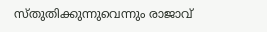സ്തുതിക്കുന്നുവെന്നും രാജാവ്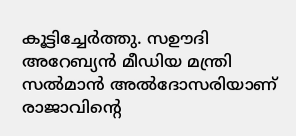കൂട്ടിച്ചേർത്തു. സഊദി അറേബ്യൻ മീഡിയ മന്ത്രി സല്‍മാന്‍ അല്‍ദോസരിയാണ് രാജാവിന്റെ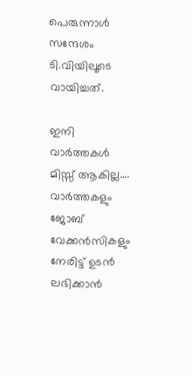പെരുന്നാള്‍ സന്ദേശം ടി.വിയിലൂടെ വായിച്ചത്.

ഇനി വാർത്തകൾ മിസ്സ്‌ ആകില്ല…. വാർത്തകളും ജോബ് വേക്കൻസികളും നേരിട്ട് ഉടൻ ലഭിക്കാൻ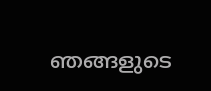ഞങ്ങളുടെ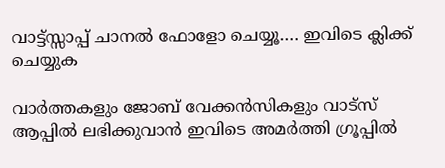വാട്ട്സ്സാപ്പ് ചാനൽ ഫോളോ ചെയ്യൂ…. ഇവിടെ ക്ലിക്ക് ചെയ്യുക

വാർത്തകളും ജോബ് വേക്കൻസികളും വാട്സ് ആപ്പിൽ ലഭിക്കുവാൻ ഇവിടെ അമർത്തി ഗ്രൂപ്പിൽ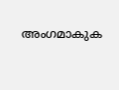അംഗമാകുക